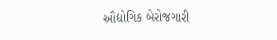ઔદ્યોગિક બેરોજગારી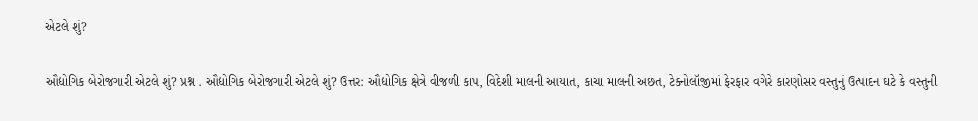એટલે શું?

ઔદ્યોગિક બેરોજગારી એટલે શું? પ્રશ્ન . ઔદ્યોગિક બેરોજગારી એટલે શું? ઉત્તર: ઔદ્યોગિક ક્ષેત્રે વીજળી કાપ, વિદેશી માલની આયાત, કાચા માલની અછત, ટેક્નોલૉજીમાં ફેરફાર વગેરે કારણોસર વસ્તુનું ઉત્પાદન ઘટે કે વસ્તુની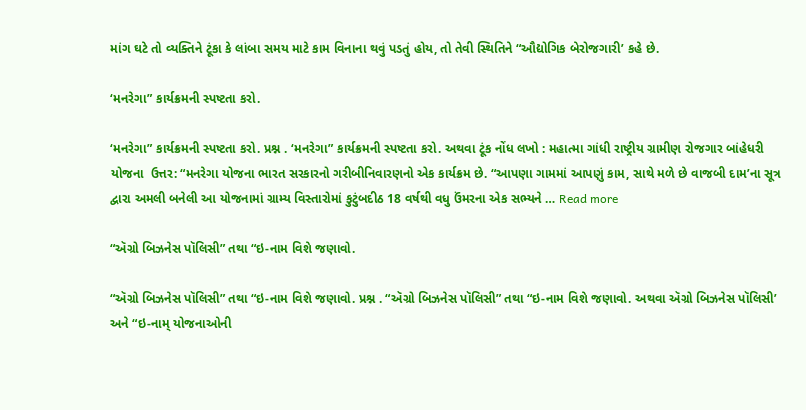માંગ ઘટે તો વ્યક્તિને ટૂંકા કે લાંબા સમય માટે કામ વિનાના થવું પડતું હોય, તો તેવી સ્થિતિને “ઔદ્યોગિક બેરોજગારી’ કહે છે.

‘મનરેગા” કાર્યક્રમની સ્પષ્ટતા કરો.

‘મનરેગા” કાર્યક્રમની સ્પષ્ટતા કરો. પ્રશ્ન . ‘મનરેગા” કાર્યક્રમની સ્પષ્ટતા કરો. અથવા ટૂંક નોંધ લખો : મહાત્મા ગાંધી રાષ્ટ્રીય ગ્રામીણ રોજગાર બાંહેધરી યોજના  ઉત્તર: “મનરેગા યોજના ભારત સરકારનો ગરીબીનિવારણનો એક કાર્યક્રમ છે. “આપણા ગામમાં આપણું કામ, સાથે મળે છે વાજબી દામ’ના સૂત્ર દ્વારા અમલી બનેલી આ યોજનામાં ગ્રામ્ય વિસ્તારોમાં કુટુંબદીઠ 18 વર્ષથી વધુ ઉંમરના એક સભ્યને … Read more

“ઍગ્રો બિઝનેસ પૉલિસી” તથા “ઇ-નામ વિશે જણાવો.

“ઍગ્રો બિઝનેસ પૉલિસી” તથા “ઇ-નામ વિશે જણાવો. પ્રશ્ન . “ઍગ્રો બિઝનેસ પૉલિસી” તથા “ઇ-નામ વિશે જણાવો. અથવા ઍગ્રો બિઝનેસ પૉલિસી’ અને “ઇ-નામ્ યોજનાઓની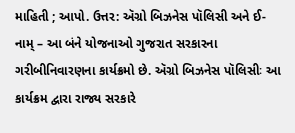માહિતી ; આપો. ઉત્તર: ઍગ્રો બિઝનેસ પૉલિસી અને ઈ-નામ્ – આ બંને યોજનાઓ ગુજરાત સરકારના ગરીબીનિવારણના કાર્યક્રમો છે. ઍગ્રો બિઝનેસ પૉલિસીઃ આ કાર્યક્રમ દ્વારા રાજ્ય સરકારે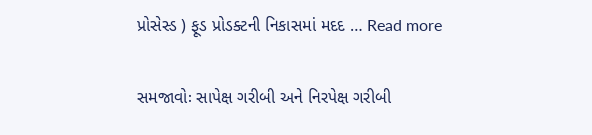પ્રોસેસ્ડ ) ફૂડ પ્રોડક્ટની નિકાસમાં મદદ … Read more

સમજાવોઃ સાપેક્ષ ગરીબી અને નિરપેક્ષ ગરીબી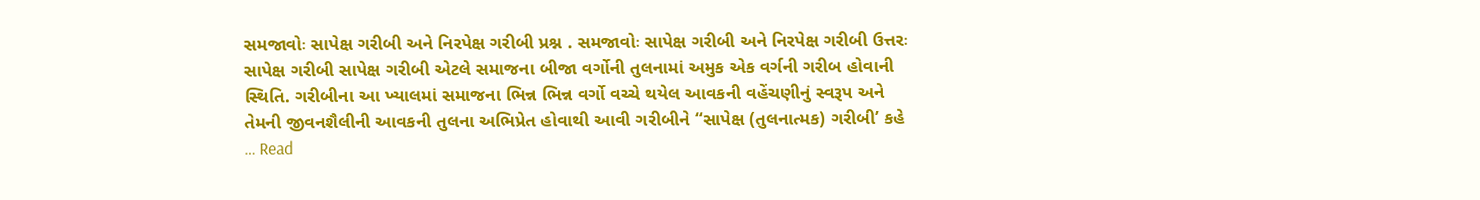સમજાવોઃ સાપેક્ષ ગરીબી અને નિરપેક્ષ ગરીબી પ્રશ્ન . સમજાવોઃ સાપેક્ષ ગરીબી અને નિરપેક્ષ ગરીબી ઉત્તરઃ સાપેક્ષ ગરીબી સાપેક્ષ ગરીબી એટલે સમાજના બીજા વર્ગોની તુલનામાં અમુક એક વર્ગની ગરીબ હોવાની સ્થિતિ. ગરીબીના આ ખ્યાલમાં સમાજના ભિન્ન ભિન્ન વર્ગો વચ્ચે થયેલ આવકની વહેંચણીનું સ્વરૂપ અને તેમની જીવનશૈલીની આવકની તુલના અભિપ્રેત હોવાથી આવી ગરીબીને “સાપેક્ષ (તુલનાત્મક) ગરીબી’ કહે … Read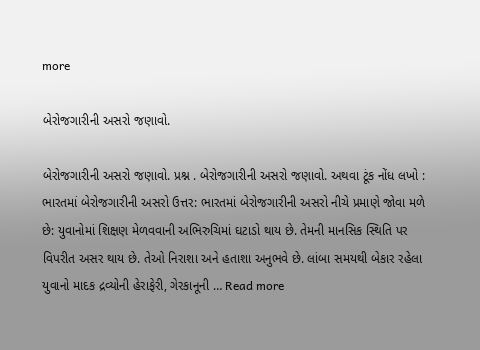more

બેરોજગારીની અસરો જણાવો.

બેરોજગારીની અસરો જણાવો. પ્રશ્ન . બેરોજગારીની અસરો જણાવો. અથવા ટૂંક નોંધ લખો : ભારતમાં બેરોજગારીની અસરો ઉત્તર: ભારતમાં બેરોજગારીની અસરો નીચે પ્રમાણે જોવા મળે છે: યુવાનોમાં શિક્ષણ મેળવવાની અભિરુચિમાં ઘટાડો થાય છે. તેમની માનસિક સ્થિતિ પર વિપરીત અસર થાય છે. તેઓ નિરાશા અને હતાશા અનુભવે છે. લાંબા સમયથી બેકાર રહેલા યુવાનો માદક દ્રવ્યોની હેરાફેરી, ગેરકાનૂની … Read more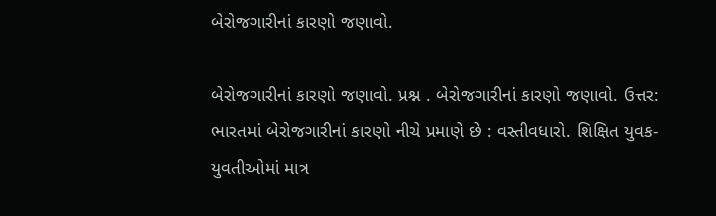બેરોજગારીનાં કારણો જણાવો.

બેરોજગારીનાં કારણો જણાવો. પ્રશ્ન . બેરોજગારીનાં કારણો જણાવો. ઉત્તર: ભારતમાં બેરોજગારીનાં કારણો નીચે પ્રમાણે છે : વસ્તીવધારો. શિક્ષિત યુવક-યુવતીઓમાં માત્ર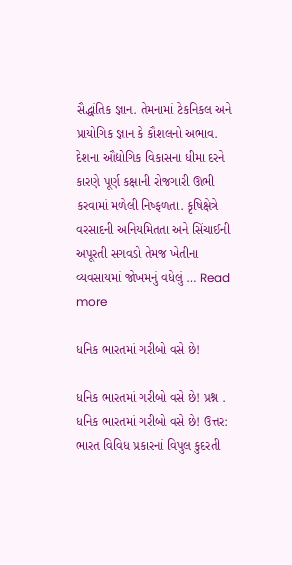સૈદ્ધાંતિક જ્ઞાન. તેમનામાં ટેકનિકલ અને પ્રાયોગિક જ્ઞાન કે કૌશલનો અભાવ. દેશના ઔદ્યોગિક વિકાસના ધીમા દરને કારણે પૂર્ણ કક્ષાની રોજગારી ઊભી કરવામાં મળેલી નિષ્ફળતા. કૃષિક્ષેત્રે વરસાદની અનિયમિતતા અને સિંચાઈની અપૂરતી સગવડો તેમજ ખેતીના વ્યવસાયમાં જોખમનું વધેલું … Read more

ધનિક ભારતમાં ગરીબો વસે છે!

ધનિક ભારતમાં ગરીબો વસે છે! પ્રશ્ન . ધનિક ભારતમાં ગરીબો વસે છે! ઉત્તર: ભારત વિવિધ પ્રકારનાં વિપુલ કુદરતી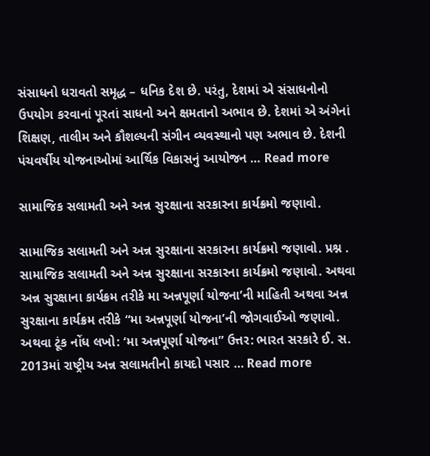સંસાધનો ધરાવતો સમૃદ્ધ – ધનિક દેશ છે. પરંતુ, દેશમાં એ સંસાધનોનો ઉપયોગ કરવાનાં પૂરતાં સાધનો અને ક્ષમતાનો અભાવ છે. દેશમાં એ અંગેનાં શિક્ષણ, તાલીમ અને કૌશલ્યની સંગીન વ્યવસ્થાનો પણ અભાવ છે. દેશની પંચવર્ષીય યોજનાઓમાં આર્થિક વિકાસનું આયોજન … Read more

સામાજિક સલામતી અને અન્ન સુરક્ષાના સરકારના કાર્યક્રમો જણાવો.

સામાજિક સલામતી અને અન્ન સુરક્ષાના સરકારના કાર્યક્રમો જણાવો. પ્રશ્ન . સામાજિક સલામતી અને અન્ન સુરક્ષાના સરકારના કાર્યક્રમો જણાવો. અથવા અન્ન સુરક્ષાના કાર્યક્રમ તરીકે મા અન્નપૂર્ણા યોજના’ની માહિતી અથવા અન્ન સુરક્ષાના કાર્યક્રમ તરીકે “મા અન્નપૂર્ણા યોજના’ની જોગવાઈઓ જણાવો. અથવા ટૂંક નોંધ લખો: ‘મા અન્નપૂર્ણા યોજના” ઉત્તર: ભારત સરકારે ઈ. સ. 2013માં રાષ્ટ્રીય અન્ન સલામતીનો કાયદો પસાર … Read more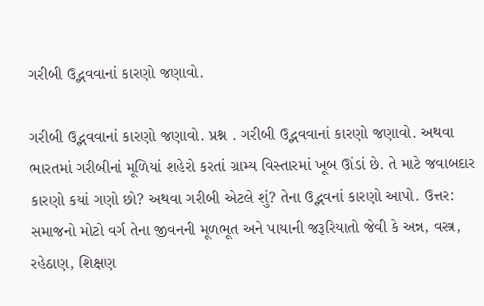ગરીબી ઉદ્ભવવાનાં કારણો જણાવો.

ગરીબી ઉદ્ભવવાનાં કારણો જણાવો. પ્રશ્ન . ગરીબી ઉદ્ભવવાનાં કારણો જણાવો. અથવા ભારતમાં ગરીબીનાં મૂળિયાં શહેરો કરતાં ગ્રામ્ય વિસ્તારમાં ખૂબ ઊંડાં છે. તે માટે જવાબદાર કારણો કયાં ગણો છો? અથવા ગરીબી એટલે શું? તેના ઉદ્ભવનાં કારણો આપો. ઉત્તર: સમાજનો મોટો વર્ગ તેના જીવનની મૂળભૂત અને પાયાની જરૂરિયાતો જેવી કે અન્ન, વસ્ત્ર, રહેઠાણ, શિક્ષણ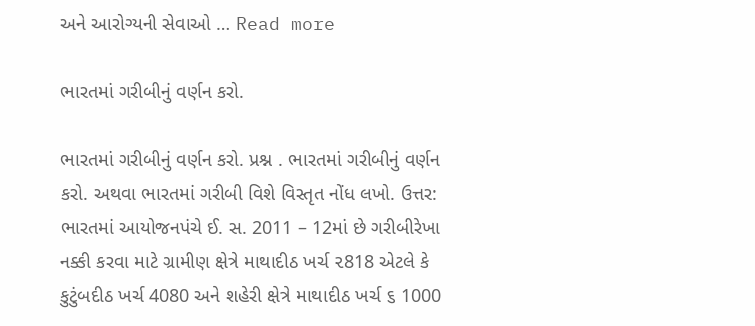અને આરોગ્યની સેવાઓ … Read more

ભારતમાં ગરીબીનું વર્ણન કરો.

ભારતમાં ગરીબીનું વર્ણન કરો. પ્રશ્ન . ભારતમાં ગરીબીનું વર્ણન કરો. અથવા ભારતમાં ગરીબી વિશે વિસ્તૃત નોંધ લખો. ઉત્તર: ભારતમાં આયોજનપંચે ઈ. સ. 2011 – 12માં છે ગરીબીરેખા નક્કી કરવા માટે ગ્રામીણ ક્ષેત્રે માથાદીઠ ખર્ચ ૨818 એટલે કે કુટુંબદીઠ ખર્ચ 4080 અને શહેરી ક્ષેત્રે માથાદીઠ ખર્ચ ૬ 1000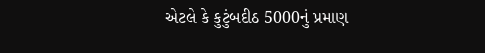એટલે કે કુટુંબદીઠ 5000નું પ્રમાણ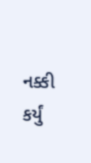નક્કી કર્યું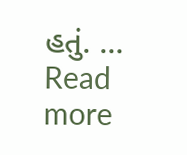હતું. … Read more